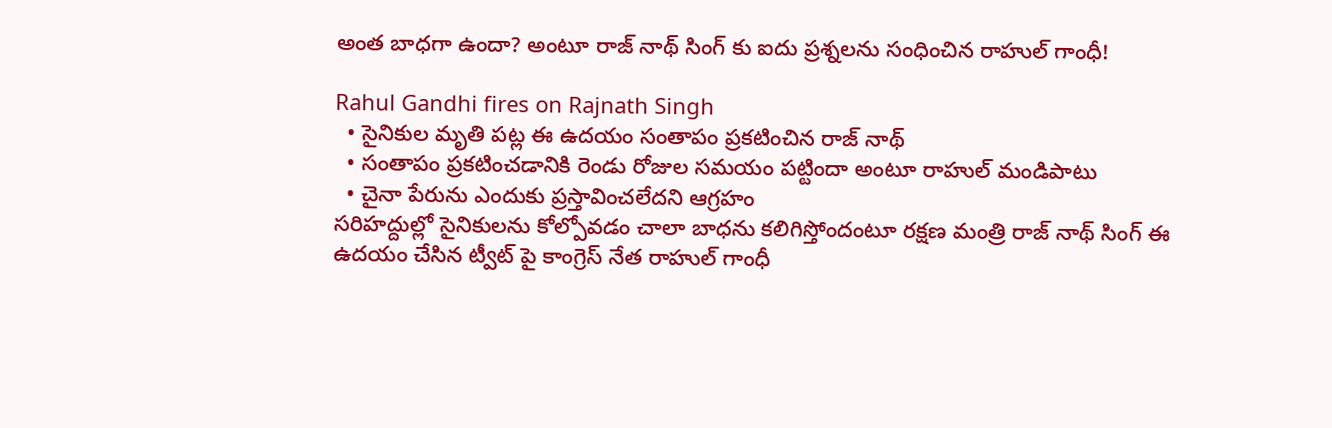అంత బాధగా ఉందా? అంటూ రాజ్ నాథ్ సింగ్ కు ఐదు ప్రశ్నలను సంధించిన రాహుల్ గాంధీ!

Rahul Gandhi fires on Rajnath Singh
  • సైనికుల మృతి పట్ల ఈ ఉదయం సంతాపం ప్రకటించిన రాజ్ నాథ్
  • సంతాపం ప్రకటించడానికి రెండు రోజుల సమయం పట్టిందా అంటూ రాహుల్ మండిపాటు
  • చైనా పేరును ఎందుకు ప్రస్తావించలేదని ఆగ్రహం
సరిహద్దుల్లో సైనికులను కోల్పోవడం చాలా బాధను కలిగిస్తోందంటూ రక్షణ మంత్రి రాజ్ నాథ్ సింగ్ ఈ ఉదయం చేసిన ట్వీట్ పై కాంగ్రెస్ నేత రాహుల్ గాంధీ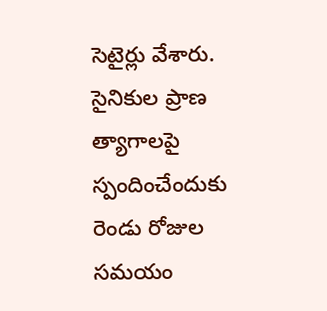సెటైర్లు వేశారు. సైనికుల ప్రాణ త్యాగాలపై స్పందించేందుకు రెండు రోజుల సమయం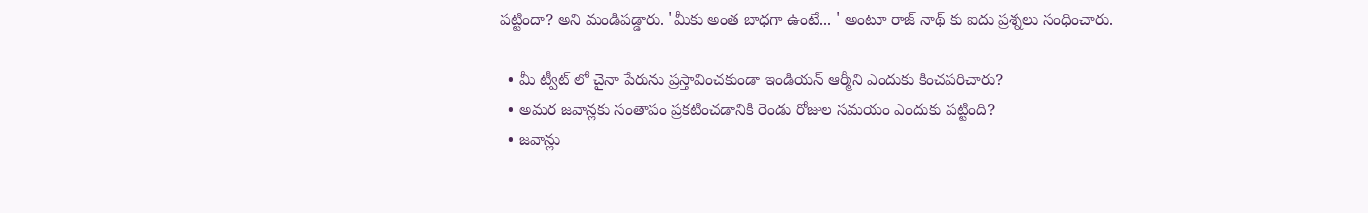పట్టిందా? అని మండిపడ్డారు. 'మీకు అంత బాధగా ఉంటే... ' అంటూ రాజ్ నాథ్ కు ఐదు ప్రశ్నలు సంధించారు.

  • మీ ట్వీట్ లో చైనా పేరును ప్రస్తావించకుండా ఇండియన్ ఆర్మీని ఎందుకు కించపరిచారు?
  • అమర జవాన్లకు సంతాపం ప్రకటించడానికి రెండు రోజుల సమయం ఎందుకు పట్టింది?
  • జవాన్లు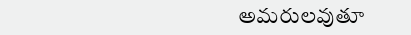అమరులవుతూ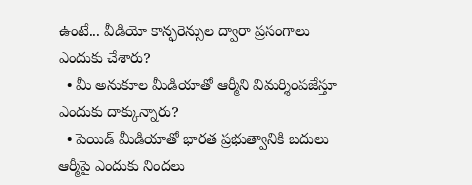ఉంటే... వీడియో కాన్ఫరెన్సుల ద్వారా ప్రసంగాలు ఎందుకు చేశారు?
  • మీ అనుకూల మీడియాతో ఆర్మీని విమర్శింపజేస్తూ ఎందుకు దాక్కున్నారు?
  • పెయిడ్ మీడియాతో భారత ప్రభుత్వానికి బదులు ఆర్మీపై ఎందుకు నిందలు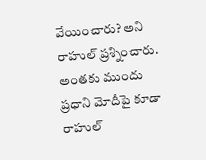వేయించారు? అని రాహుల్ ప్రశ్నించారు. అంతకు ముందు ప్రధాని మోదీపై కూడా రాహుల్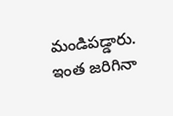మండిపడ్డారు. ఇంత జరిగినా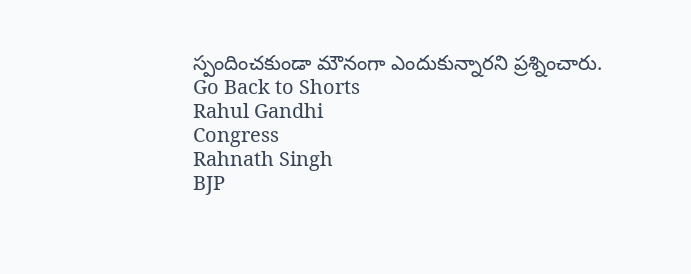స్పందించకుండా మౌనంగా ఎందుకున్నారని ప్రశ్నించారు.
Go Back to Shorts
Rahul Gandhi
Congress
Rahnath Singh
BJP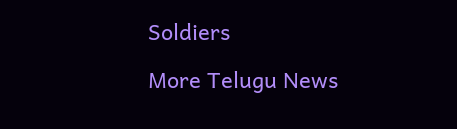Soldiers

More Telugu News